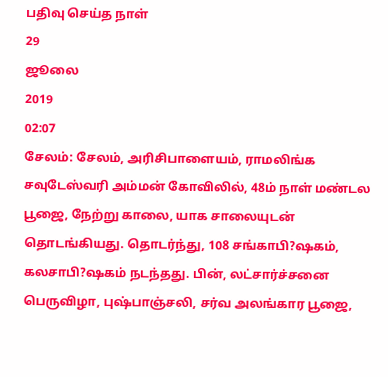பதிவு செய்த நாள்
29
ஜூலை
2019
02:07
சேலம்: சேலம், அரிசிபாளையம், ராமலிங்க சவுடேஸ்வரி அம்மன் கோவிலில், 48ம் நாள் மண்டல பூஜை, நேற்று காலை, யாக சாலையுடன் தொடங்கியது. தொடர்ந்து, 108 சங்காபி?ஷகம், கலசாபி?ஷகம் நடந்தது. பின், லட்சார்ச்சனை பெருவிழா, புஷ்பாஞ்சலி, சர்வ அலங்கார பூஜை,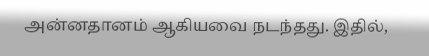அன்னதானம் ஆகியவை நடந்தது. இதில்,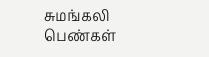சுமங்கலி பெண்கள்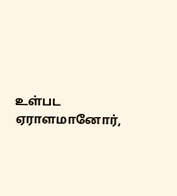உள்பட ஏராளமானோர்,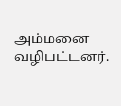அம்மனை வழிபட்டனர்.